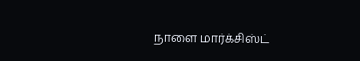நாளை மார்க்சிஸ்ட்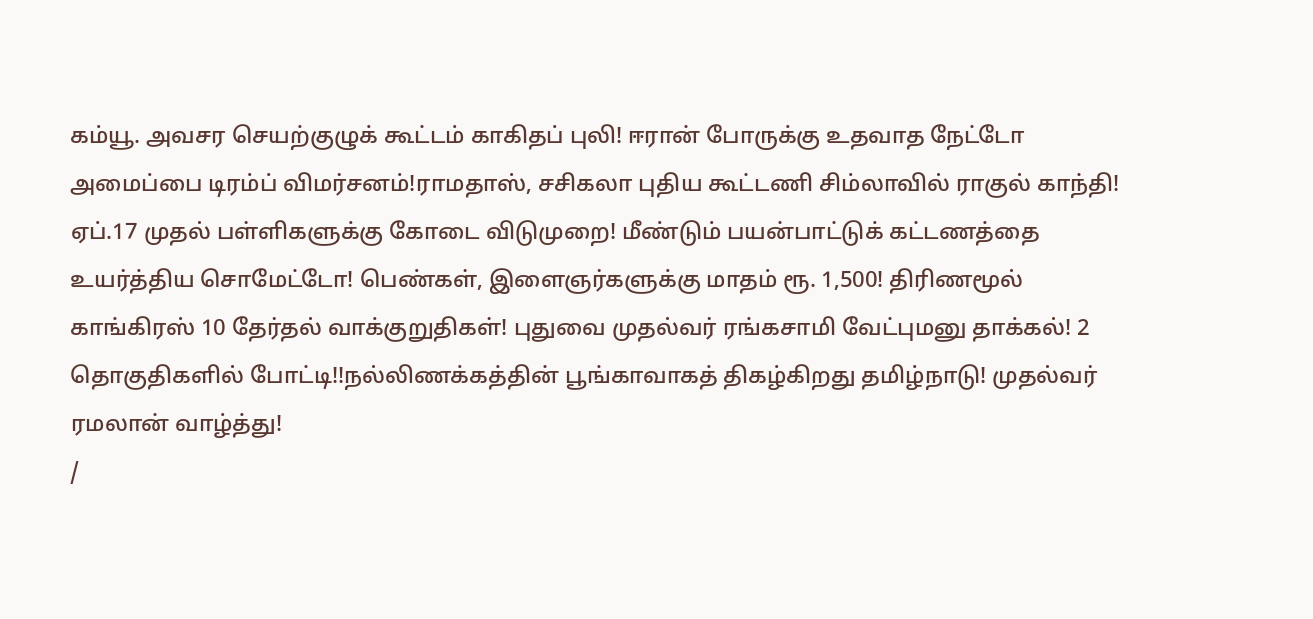கம்யூ. அவசர செயற்குழுக் கூட்டம் காகிதப் புலி! ஈரான் போருக்கு உதவாத நேட்டோ அமைப்பை டிரம்ப் விமர்சனம்!ராமதாஸ், சசிகலா புதிய கூட்டணி சிம்லாவில் ராகுல் காந்தி! ஏப்.17 முதல் பள்ளிகளுக்கு கோடை விடுமுறை! மீண்டும் பயன்பாட்டுக் கட்டணத்தை உயர்த்திய சொமேட்டோ! பெண்கள், இளைஞர்களுக்கு மாதம் ரூ. 1,500! திரிணமூல் காங்கிரஸ் 10 தேர்தல் வாக்குறுதிகள்! புதுவை முதல்வர் ரங்கசாமி வேட்புமனு தாக்கல்! 2 தொகுதிகளில் போட்டி!!நல்லிணக்கத்தின் பூங்காவாகத் திகழ்கிறது தமிழ்நாடு! முதல்வர் ரமலான் வாழ்த்து!
/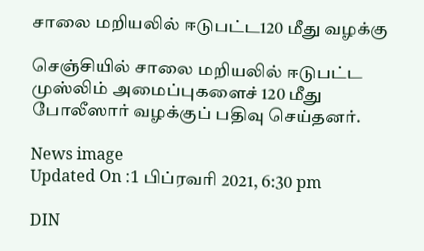சாலை மறியலில் ஈடுபட்ட120 மீது வழக்கு

செஞ்சியில் சாலை மறியலில் ஈடுபட்ட முஸ்லிம் அமைப்புகளைச் 120 மீது போலீஸார் வழக்குப் பதிவு செய்தனர்.

News image
Updated On :1 பிப்ரவரி 2021, 6:30 pm

DIN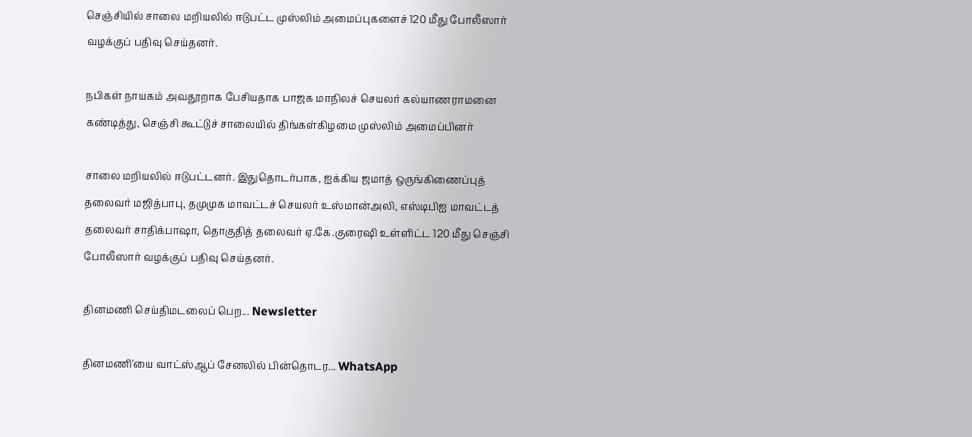செஞ்சியில் சாலை மறியலில் ஈடுபட்ட முஸ்லிம் அமைப்புகளைச் 120 மீது போலீஸார் வழக்குப் பதிவு செய்தனர்.

நபிகள் நாயகம் அவதூறாக பேசியதாக பாஜக மாநிலச் செயலர் கல்யாணராமனை கண்டித்து, செஞ்சி கூட்டுச் சாலையில் திங்கள்கிழமை முஸ்லிம் அமைப்பினர்

சாலை மறியலில் ஈடுபட்டனர். இதுதொடர்பாக, ஐக்கிய ஜமாத் ஒருங்கிணைப்புத் தலைவர் மஜித்பாபு, தமுமுக மாவட்டச் செயலர் உஸ்மான்அலி, எஸ்டிபிஐ மாவட்டத் தலைவர் சாதிக்பாஷா, தொகுதித் தலைவர் ஏ.கே.குரைஷி உள்ளிட்ட 120 மீது செஞ்சி போலீஸார் வழக்குப் பதிவு செய்தனர்.

தினமணி செய்திமடலைப் பெற... Newsletter

தினமணி'யை வாட்ஸ்ஆப் சேனலில் பின்தொடர... WhatsApp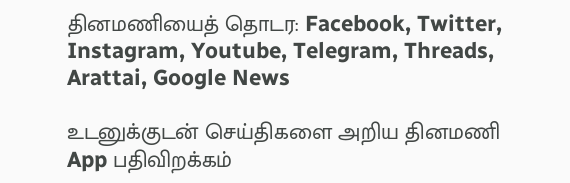தினமணியைத் தொடர: Facebook, Twitter, Instagram, Youtube, Telegram, Threads, Arattai, Google News

உடனுக்குடன் செய்திகளை அறிய தினமணி App பதிவிறக்கம்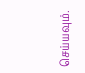செய்யவும்.